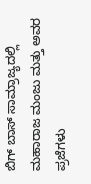ಬಿಗ್ ಬಾಸ್ ಸಾಮ್ರಾಜ್ಯದಲ್ಲಿ ಮಹಾರಾಜ ಮಂಜು ಮತ್ತು ಅವರ ಪ್ರಜೆಗಳು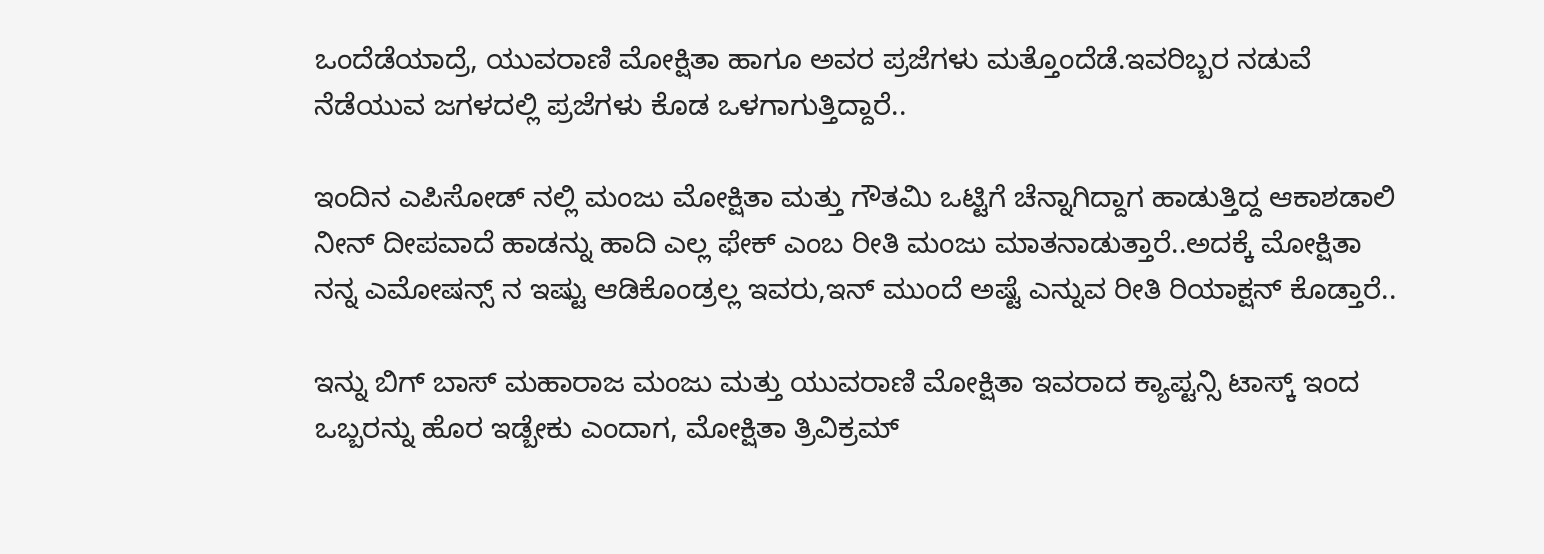ಒಂದೆಡೆಯಾದ್ರೆ, ಯುವರಾಣಿ ಮೋಕ್ಷಿತಾ ಹಾಗೂ ಅವರ ಪ್ರಜೆಗಳು ಮತ್ತೊಂದೆಡೆ.ಇವರಿಬ್ಬರ ನಡುವೆ ನೆಡೆಯುವ ಜಗಳದಲ್ಲಿ ಪ್ರಜೆಗಳು ಕೊಡ ಒಳಗಾಗುತ್ತಿದ್ದಾರೆ..

ಇಂದಿನ ಎಪಿಸೋಡ್ ನಲ್ಲಿ ಮಂಜು ಮೋಕ್ಷಿತಾ ಮತ್ತು ಗೌತಮಿ ಒಟ್ಟಿಗೆ ಚೆನ್ನಾಗಿದ್ದಾಗ ಹಾಡುತ್ತಿದ್ದ ಆಕಾಶಡಾಲಿ ನೀನ್ ದೀಪವಾದೆ ಹಾಡನ್ನು ಹಾದಿ ಎಲ್ಲ ಫೇಕ್ ಎಂಬ ರೀತಿ ಮಂಜು ಮಾತನಾಡುತ್ತಾರೆ..ಅದಕ್ಕೆ ಮೋಕ್ಷಿತಾ ನನ್ನ ಎಮೋಷನ್ಸ್ ನ ಇಷ್ಟು ಆಡಿಕೊಂಡ್ರಲ್ಲ ಇವರು,ಇನ್ ಮುಂದೆ ಅಷ್ಟೆ ಎನ್ನುವ ರೀತಿ ರಿಯಾಕ್ಷನ್ ಕೊಡ್ತಾರೆ..

ಇನ್ನು ಬಿಗ್ ಬಾಸ್ ಮಹಾರಾಜ ಮಂಜು ಮತ್ತು ಯುವರಾಣಿ ಮೋಕ್ಷಿತಾ ಇವರಾದ ಕ್ಯಾಪ್ಟನ್ಸಿ ಟಾಸ್ಕ್ ಇಂದ ಒಬ್ಬರನ್ನು ಹೊರ ಇಡ್ಬೇಕು ಎಂದಾಗ, ಮೋಕ್ಷಿತಾ ತ್ರಿವಿಕ್ರಮ್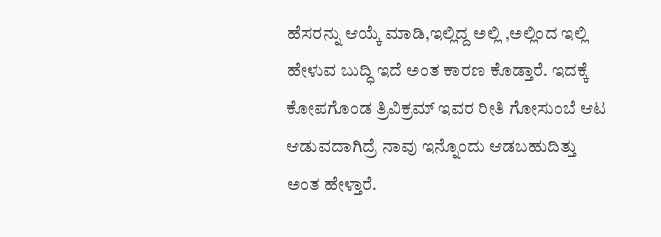ಹೆಸರನ್ನು ಆಯ್ಕೆ ಮಾಡಿ,ಇಲ್ಲಿದ್ದ ಅಲ್ಲಿ ,ಅಲ್ಲಿಂದ ಇಲ್ಲಿ ಹೇಳುವ ಬುದ್ಧಿ ಇದೆ ಅಂತ ಕಾರಣ ಕೊಡ್ತಾರೆ. ಇದಕ್ಕೆ ಕೋಪಗೊಂಡ ತ್ರಿವಿಕ್ರಮ್ ಇವರ ರೀತಿ ಗೋಸುಂಬೆ ಆಟ ಆಡುವದಾಗಿದ್ರೆ ನಾವು ಇನ್ನೊಂದು ಆಡಬಹುದಿತ್ತು ಅಂತ ಹೇಳ್ತಾರೆ.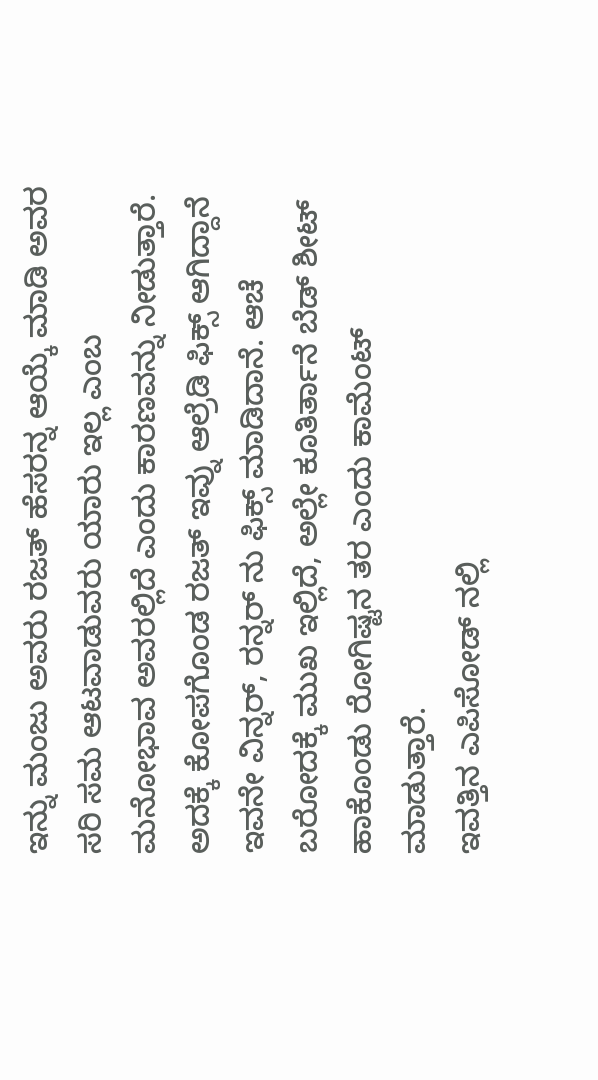ಇನ್ನು ಮಂಜು ಅವರು ರಜತ್ ಹೆಸರನ್ನ ಆಯ್ಕೆ ಮಾಡಿ ಅವರ ಸರಿ ಸಮ ಆಟವಾಡುವರು ಯಾರು ಇಲ್ಲ ಎಂಬ ಮನೋಭಾವ ಅವರಲ್ಲಿದೆ ಎಂದು ಕಾರಣವನ್ನು ನೀಡುತ್ತಾರೆ. ಅದಕ್ಕೆ ಕೋಪಗೊಂಡ ರಜತ್ ಇವ್ನು ಆಲ್ರೆಡಿ ಫಿಕ್ಸ್ ಆಗಿದ್ದಾನೆ ಇವನೇ ವಿನ್ನರ್, ರನ್ನರ್ ನು ಫಿಕ್ಸ್ ಮಾಡಿದಾನೆ. ಆಚೆ ಬರೋದಕ್ಕೆ ಮುಖ ಇಲ್ಲಿದೆ, ಅಲ್ಲೇ ಕೂತಿರ್ತಾನೆ ಬೆಡ್ ಶೀಟ್ ಹಾಕೊಂಡು ರೋಗಿಷ್ಟನ ತರ ಎಂದು ಕಾಮೆಂಟ್ ಮಾಡುತ್ತಾರೆ.
ಇವತ್ತಿನ ಎಪಿಸೋಡ್ ನಲ್ಲಿ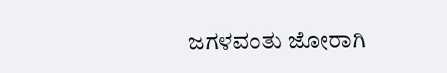ಜಗಳವಂತು ಜೋರಾಗಿ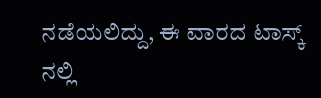ನಡೆಯಲಿದ್ದು, ಈ ವಾರದ ಟಾಸ್ಕ್ ನಲ್ಲಿ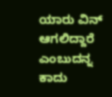ಯಾರು ವಿನ್ ಆಗಲಿದ್ದಾರೆ ಎಂಬುದನ್ನ ಕಾದು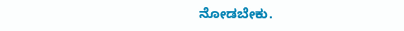ನೋಡಬೇಕು.